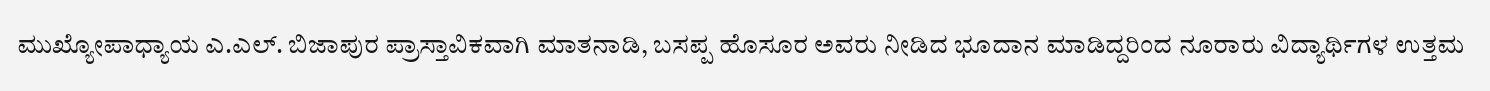ಮುಖ್ಯೋಪಾಧ್ಯಾಯ ಎ.ಎಲ್. ಬಿಜಾಪುರ ಪ್ರಾಸ್ತಾವಿಕವಾಗಿ ಮಾತನಾಡಿ, ಬಸಪ್ಪ ಹೊಸೂರ ಅವರು ನೀಡಿದ ಭೂದಾನ ಮಾಡಿದ್ದರಿಂದ ನೂರಾರು ವಿದ್ಯಾರ್ಥಿಗಳ ಉತ್ತಮ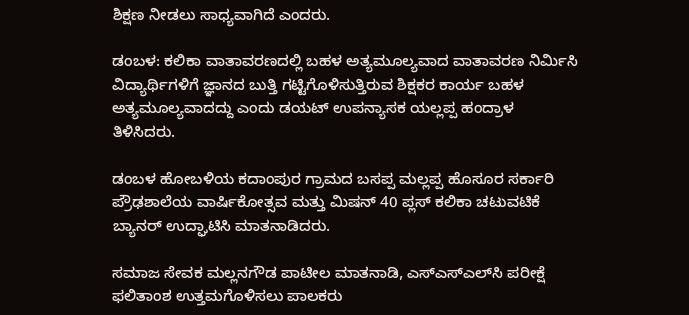ಶಿಕ್ಷಣ ನೀಡಲು ಸಾಧ್ಯವಾಗಿದೆ ಎಂದರು.

ಡಂಬಳ: ಕಲಿಕಾ ವಾತಾವರಣದಲ್ಲಿ ಬಹಳ‌ ಅತ್ಯಮೂಲ್ಯವಾದ ವಾತಾವರಣ ನಿರ್ಮಿಸಿ ವಿದ್ಯಾರ್ಥಿಗಳಿಗೆ ಜ್ಞಾನದ ಬುತ್ತಿ ಗಟ್ಟಿಗೊಳಿಸುತ್ತಿರುವ ಶಿಕ್ಷಕರ ಕಾರ್ಯ ಬಹಳ‌ ಅತ್ಯಮೂಲ್ಯವಾದದ್ದು ಎಂದು ಡಯಟ್ ಉಪನ್ಯಾಸಕ ಯಲ್ಲಪ್ಪ ಹಂದ್ರಾಳ ತಿಳಿಸಿದರು.

ಡಂಬಳ ಹೋಬಳಿಯ ಕದಾಂಪುರ ಗ್ರಾಮದ ಬಸಪ್ಪ ಮಲ್ಲಪ್ಪ ಹೊಸೂರ ಸರ್ಕಾರಿ ಪ್ರೌಢಶಾಲೆಯ ವಾರ್ಷಿಕೋತ್ಸವ ಮತ್ತು ಮಿಷನ್ 40 ಪ್ಲಸ್ ಕಲಿಕಾ ಚಟುವಟಿಕೆ ಬ್ಯಾನರ್ ಉದ್ಘಾಟಿಸಿ ಮಾತನಾಡಿದರು.

ಸಮಾಜ ಸೇವಕ ಮಲ್ಲನಗೌಡ ಪಾಟೀಲ ಮಾತನಾಡಿ, ಎಸ್ಎಸ್‌ಎಲ್‌ಸಿ ಪರೀಕ್ಷೆ ಫಲಿತಾಂಶ ಉತ್ತಮಗೊಳಿಸಲು ಪಾಲಕರು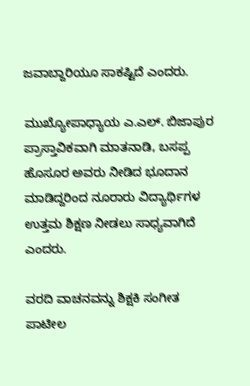ಜವಾಬ್ದಾರಿಯೂ ಸಾಕಷ್ಟಿದೆ ಎಂದರು.

ಮುಖ್ಯೋಪಾಧ್ಯಾಯ ಎ.ಎಲ್. ಬಿಜಾಪುರ ಪ್ರಾಸ್ತಾವಿಕವಾಗಿ ಮಾತನಾಡಿ, ಬಸಪ್ಪ ಹೊಸೂರ ಅವರು ನೀಡಿದ ಭೂದಾನ ಮಾಡಿದ್ದರಿಂದ ನೂರಾರು ವಿದ್ಯಾರ್ಥಿಗಳ ಉತ್ತಮ ಶಿಕ್ಷಣ ನೀಡಲು ಸಾಧ್ಯವಾಗಿದೆ ಎಂದರು.

ವರದಿ ವಾಚನವನ್ನು ಶಿಕ್ಷಕಿ ಸಂಗೀತ ಪಾಟೀಲ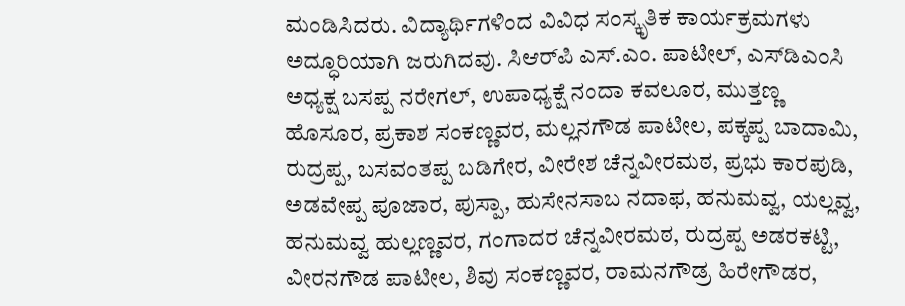ಮಂಡಿಸಿದರು. ವಿದ್ಯಾರ್ಥಿಗಳಿಂದ ವಿವಿಧ ಸಂಸ್ಕೃತಿಕ ಕಾರ್ಯಕ್ರಮಗಳು ಅದ್ಧೂರಿಯಾಗಿ ಜರುಗಿದವು. ಸಿಆರ್‌ಪಿ ಎಸ್‌.ಎಂ. ಪಾಟೀಲ್, ಎಸ್‌ಡಿಎಂಸಿ ಅಧ್ಯಕ್ಷ ಬಸಪ್ಪ ನರೇಗಲ್, ಉಪಾಧ್ಯಕ್ಷೆ ನಂದಾ ಕವಲೂರ, ಮುತ್ತಣ್ಣ ಹೊಸೂರ, ಪ್ರಕಾಶ ಸಂಕಣ್ಣವರ, ಮಲ್ಲನಗೌಡ ಪಾಟೀಲ, ಪಕ್ಕಪ್ಪ ಬಾದಾಮಿ, ರುದ್ರಪ್ಪ, ಬಸವಂತಪ್ಪ ಬಡಿಗೇರ, ವೀರೇಶ ಚೆನ್ನವೀರಮಠ, ಪ್ರಭು ಕಾರಪುಡಿ, ಅಡವೇಪ್ಪ ಪೂಜಾರ, ಪುಸ್ಪಾ, ಹುಸೇನಸಾಬ ನದಾಫ, ಹನುಮವ್ವ, ಯಲ್ಲವ್ವ, ಹನುಮವ್ವ ಹುಲ್ಲಣ್ಣವರ, ಗಂಗಾದರ ಚೆನ್ನವೀರಮಠ, ರುದ್ರಪ್ಪ ಅಡರಕಟ್ಟಿ, ವೀರನಗೌಡ ಪಾಟೀಲ, ಶಿವು ಸಂಕಣ್ಣವರ, ರಾಮನಗೌಡ್ರ ಹಿರೇಗೌಡರ,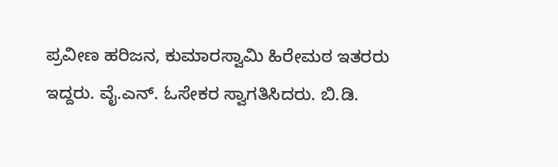ಪ್ರವೀಣ ಹರಿಜನ, ಕುಮಾರಸ್ವಾಮಿ ಹಿರೇಮಠ ಇತರರು ಇದ್ದರು. ವೈ.ಎನ್. ಓಸೇಕರ ಸ್ವಾಗತಿಸಿದರು. ಬಿ.ಡಿ.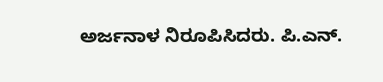ಅರ್ಜನಾಳ ನಿರೂಪಿಸಿದರು. ಪಿ.ಎನ್.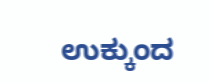ಉಕ್ಕುಂದ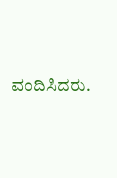ವಂದಿಸಿದರು.